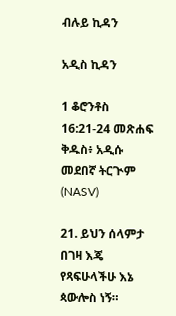ብሉይ ኪዳን

አዲስ ኪዳን

1 ቆሮንቶስ 16:21-24 መጽሐፍ ቅዱስ፥ አዲሱ መደበኛ ትርጒም (NASV)

21. ይህን ሰላምታ በገዛ እጄ የጻፍሁላችሁ እኔ ጳውሎስ ነኝ።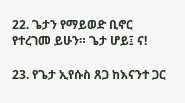22. ጌታን የማይወድ ቢኖር የተረገመ ይሁን። ጌታ ሆይ፤ ና!

23. የጌታ ኢየሱስ ጸጋ ከእናንተ ጋር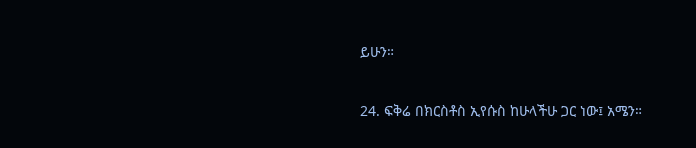ይሁን።

24. ፍቅሬ በክርስቶስ ኢየሱስ ከሁላችሁ ጋር ነው፤ አሜን።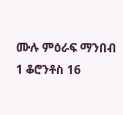ሙሉ ምዕራፍ ማንበብ 1 ቆሮንቶስ 16